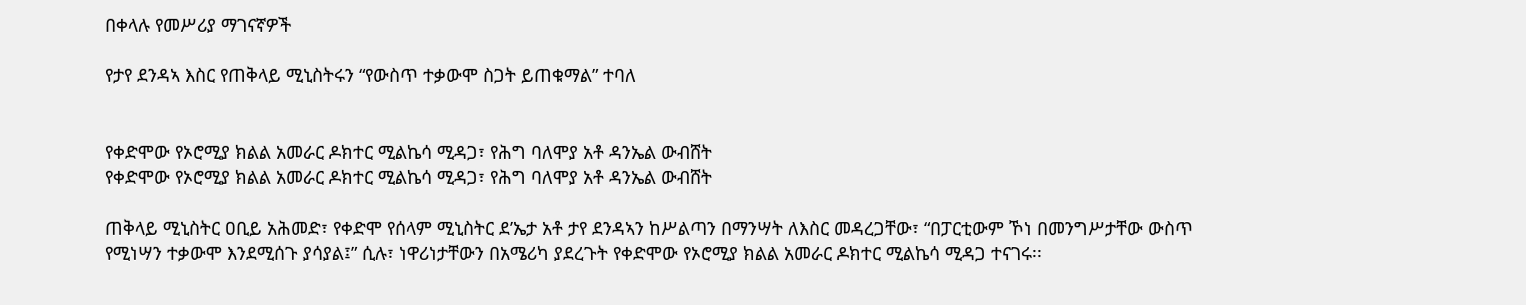በቀላሉ የመሥሪያ ማገናኛዎች

የታየ ደንዳኣ እስር የጠቅላይ ሚኒስትሩን “የውስጥ ተቃውሞ ስጋት ይጠቁማል” ተባለ


የቀድሞው የኦሮሚያ ክልል አመራር ዶክተር ሚልኬሳ ሚዳጋ፣ የሕግ ባለሞያ አቶ ዳንኤል ውብሸት
የቀድሞው የኦሮሚያ ክልል አመራር ዶክተር ሚልኬሳ ሚዳጋ፣ የሕግ ባለሞያ አቶ ዳንኤል ውብሸት

ጠቅላይ ሚኒስትር ዐቢይ አሕመድ፣ የቀድሞ የሰላም ሚኒስትር ደ’ኤታ አቶ ታየ ደንዳኣን ከሥልጣን በማንሣት ለእስር መዳረጋቸው፣ “በፓርቲውም ኾነ በመንግሥታቸው ውስጥ የሚነሣን ተቃውሞ እንደሚሰጉ ያሳያል፤” ሲሉ፣ ነዋሪነታቸውን በአሜሪካ ያደረጉት የቀድሞው የኦሮሚያ ክልል አመራር ዶክተር ሚልኬሳ ሚዳጋ ተናገሩ፡፡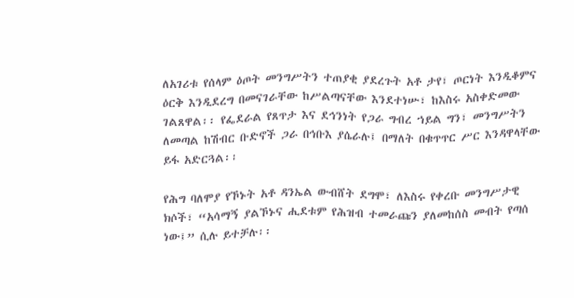ለአገሪቱ የሰላም ዕጦት መንግሥትን ተጠያቂ ያደረጉት አቶ ታየ፣ ጦርነት እንዲቆምና ዕርቅ እንዲደረግ በመናገራቸው ከሥልጣናቸው እንደተነሡ፣ ከእስሩ አስቀድመው ገልጸዋል፡፡ የፌደራል የጸጥታ እና ደኅንነት የጋራ ግብረ ኀይል ግን፣ መንግሥትን ለመጣል ከሽብር ቡድኖች ጋራ በኅቡእ ያሴራሉ፤ በማለት በቁጥጥር ሥር እንዳዋላቸው ይፋ አድርጓል፡፡

የሕግ ባለሞያ የኾኑት አቶ ዳንኤል ውብሸት ደግሞ፣ ለእስሩ የቀረቡ መንግሥታዊ ክሶች፣ “አሳማኝ ያልኾኑና ሒደቱም የሕዝብ ተመራጩን ያለመከሰስ መብት የጣሰ ነው፤” ሲሉ ይተቻሉ፡፡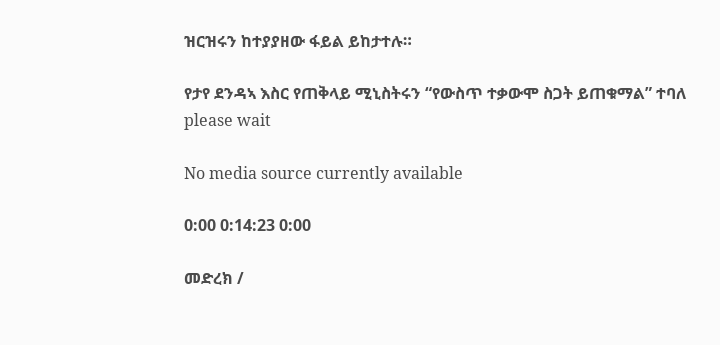ዝርዝሩን ከተያያዘው ፋይል ይከታተሉ።

የታየ ደንዳኣ እስር የጠቅላይ ሚኒስትሩን “የውስጥ ተቃውሞ ስጋት ይጠቁማል” ተባለ
please wait

No media source currently available

0:00 0:14:23 0:00

መድረክ /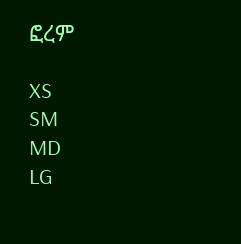ፎረም

XS
SM
MD
LG